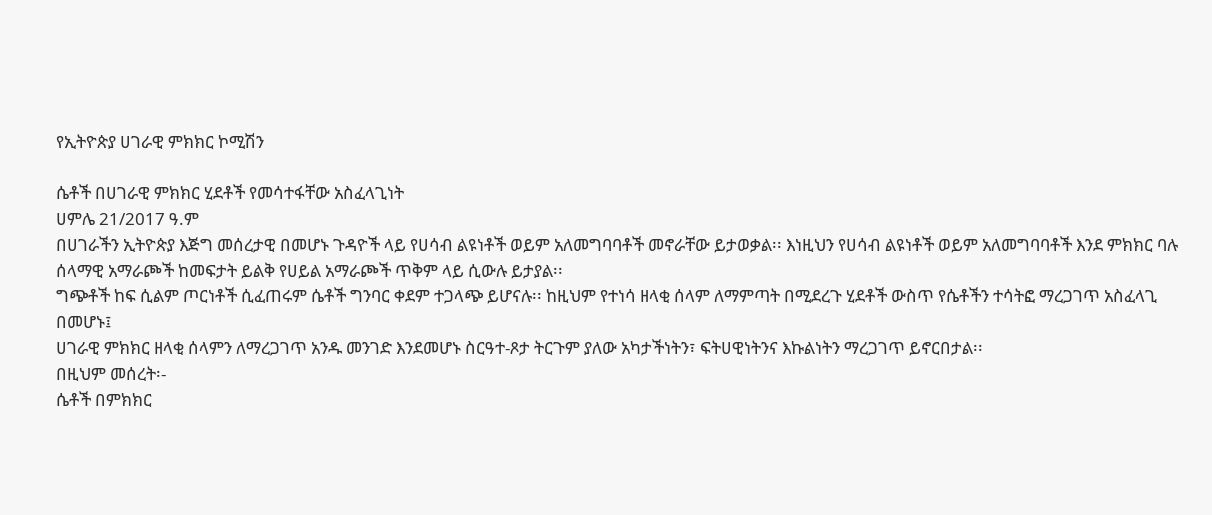የኢትዮጵያ ሀገራዊ ምክክር ኮሚሽን

ሴቶች በሀገራዊ ምክክር ሂደቶች የመሳተፋቸው አስፈላጊነት
ሀምሌ 21/2017 ዓ.ም
በሀገራችን ኢትዮጵያ እጅግ መሰረታዊ በመሆኑ ጉዳዮች ላይ የሀሳብ ልዩነቶች ወይም አለመግባባቶች መኖራቸው ይታወቃል፡፡ እነዚህን የሀሳብ ልዩነቶች ወይም አለመግባባቶች እንደ ምክክር ባሉ ሰላማዊ አማራጮች ከመፍታት ይልቅ የሀይል አማራጮች ጥቅም ላይ ሲውሉ ይታያል፡፡
ግጭቶች ከፍ ሲልም ጦርነቶች ሲፈጠሩም ሴቶች ግንባር ቀደም ተጋላጭ ይሆናሉ፡፡ ከዚህም የተነሳ ዘላቂ ሰላም ለማምጣት በሚደረጉ ሂደቶች ውስጥ የሴቶችን ተሳትፎ ማረጋገጥ አስፈላጊ በመሆኑ፤
ሀገራዊ ምክክር ዘላቂ ሰላምን ለማረጋገጥ አንዱ መንገድ እንደመሆኑ ስርዓተ-ጾታ ትርጉም ያለው አካታችነትን፣ ፍትሀዊነትንና እኩልነትን ማረጋገጥ ይኖርበታል፡፡
በዚህም መሰረት፡-
ሴቶች በምክክር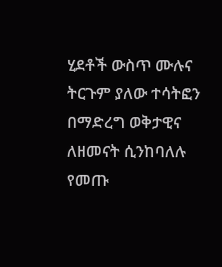ሂደቶች ውስጥ ሙሉና ትርጉም ያለው ተሳትፎን በማድረግ ወቅታዊና ለዘመናት ሲንከባለሉ የመጡ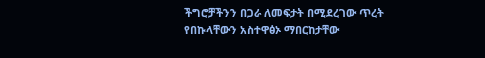ችግሮቻችንን በጋራ ለመፍታት በሚደረገው ጥረት የበኩላቸውን አስተዋፅኦ ማበርከታቸው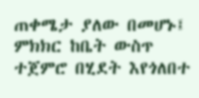ጠቀሜታ ያለው በመሆኑ፤
ምክክር ከቤት ውስጥ ተጀምሮ በሂደት እየጎለበተ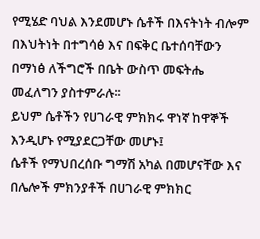የሚሄድ ባህል እንደመሆኑ ሴቶች በእናትነት ብሎም በእህትነት በተግሳፅ እና በፍቅር ቤተሰባቸውን በማነፅ ለችግሮች በቤት ውስጥ መፍትሔ መፈለግን ያስተምራሉ፡፡
ይህም ሴቶችን የሀገራዊ ምክክሩ ዋነኛ ከዋኞች እንዲሆኑ የሚያደርጋቸው መሆኑ፤
ሴቶች የማህበረሰቡ ግማሽ አካል በመሆናቸው እና በሌሎች ምክንያቶች በሀገራዊ ምክክር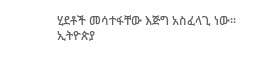ሂደቶች መሳተፋቸው እጅግ አስፈላጊ ነው፡፡
ኢትዮጵያ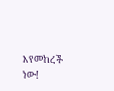እየመከረች ነው!